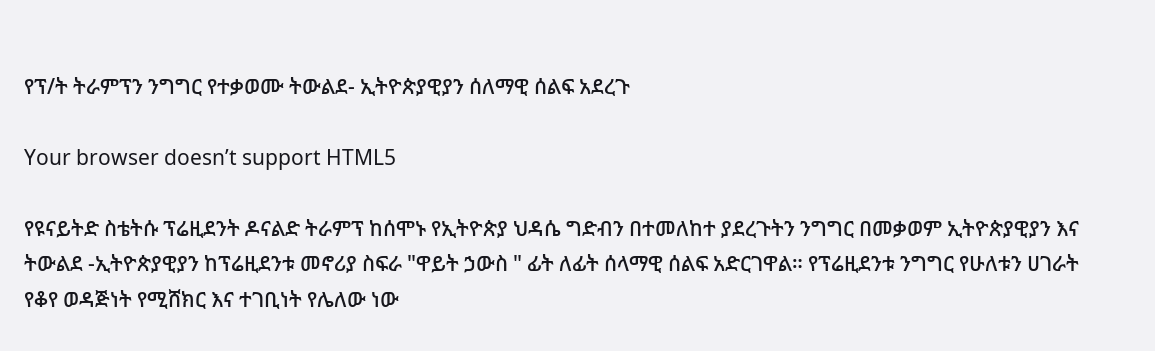የፕ/ት ትራምፕን ንግግር የተቃወሙ ትውልደ- ኢትዮጵያዊያን ሰለማዊ ሰልፍ አደረጉ

Your browser doesn’t support HTML5

የዩናይትድ ስቴትሱ ፕሬዚደንት ዶናልድ ትራምፕ ከሰሞኑ የኢትዮጵያ ህዳሴ ግድብን በተመለከተ ያደረጉትን ንግግር በመቃወም ኢትዮጵያዊያን እና ትውልደ -ኢትዮጵያዊያን ከፕሬዚደንቱ መኖሪያ ስፍራ "ዋይት ኃውስ " ፊት ለፊት ሰላማዊ ሰልፍ አድርገዋል። የፕሬዚደንቱ ንግግር የሁለቱን ሀገራት የቆየ ወዳጅነት የሚሸክር እና ተገቢነት የሌለው ነው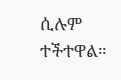ሲሉም ተችተዋል።